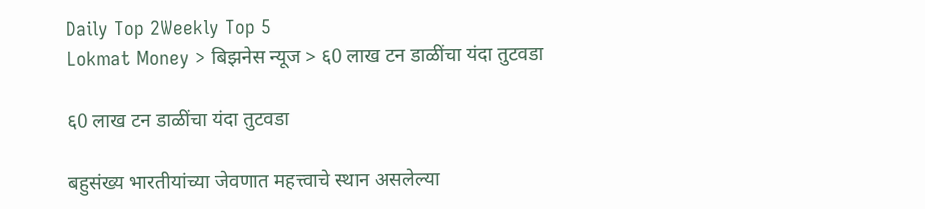Daily Top 2Weekly Top 5
Lokmat Money > बिझनेस न्यूज > ६0 लाख टन डाळींचा यंदा तुटवडा

६0 लाख टन डाळींचा यंदा तुटवडा

बहुसंख्य भारतीयांच्या जेवणात महत्त्वाचे स्थान असलेल्या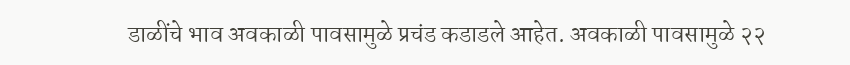डाळींचे भाव अवकाळी पावसामुळे प्रचंड कडाडले आहेत. अवकाळी पावसामुळे २२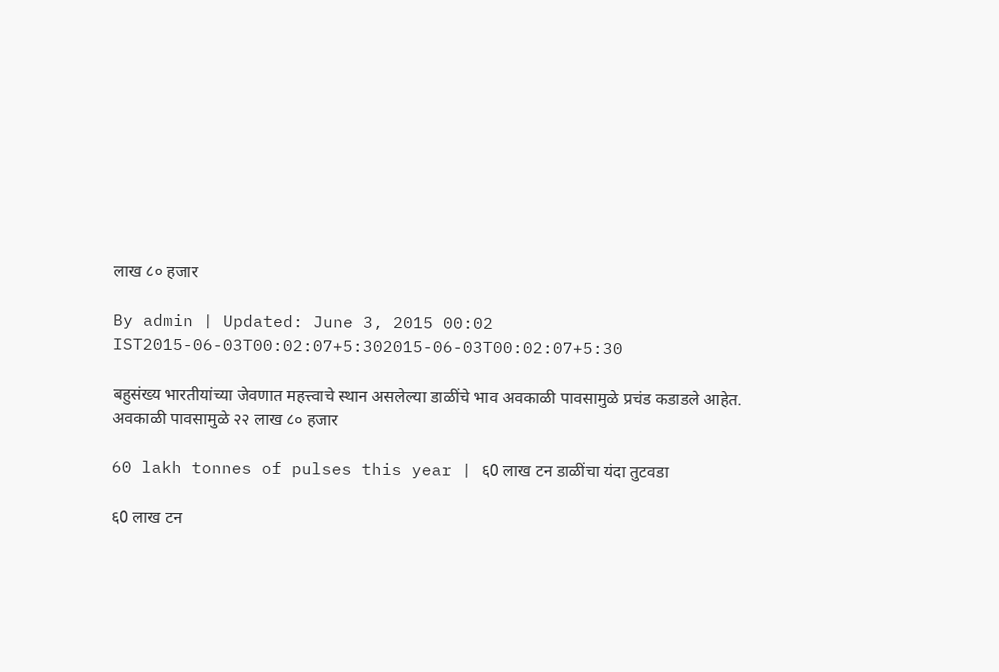लाख ८० हजार

By admin | Updated: June 3, 2015 00:02 IST2015-06-03T00:02:07+5:302015-06-03T00:02:07+5:30

बहुसंख्य भारतीयांच्या जेवणात महत्त्वाचे स्थान असलेल्या डाळींचे भाव अवकाळी पावसामुळे प्रचंड कडाडले आहेत. अवकाळी पावसामुळे २२ लाख ८० हजार

60 lakh tonnes of pulses this year | ६0 लाख टन डाळींचा यंदा तुटवडा

६0 लाख टन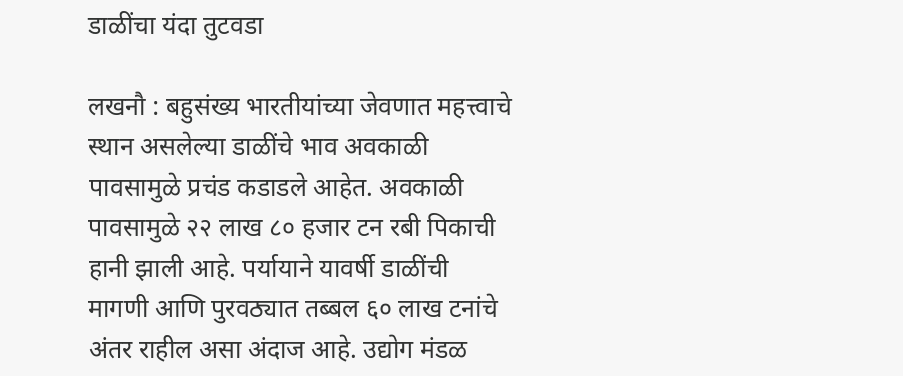डाळींचा यंदा तुटवडा

लखनौ : बहुसंख्य भारतीयांच्या जेवणात महत्त्वाचे स्थान असलेल्या डाळींचे भाव अवकाळी पावसामुळे प्रचंड कडाडले आहेत. अवकाळी पावसामुळे २२ लाख ८० हजार टन रबी पिकाची हानी झाली आहे. पर्यायाने यावर्षी डाळींची मागणी आणि पुरवठ्यात तब्बल ६० लाख टनांचे अंतर राहील असा अंदाज आहे. उद्योग मंडळ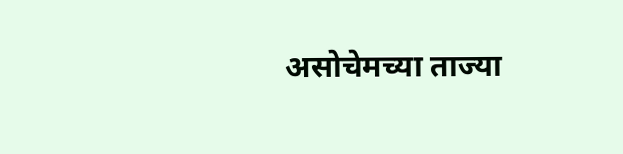असोचेमच्या ताज्या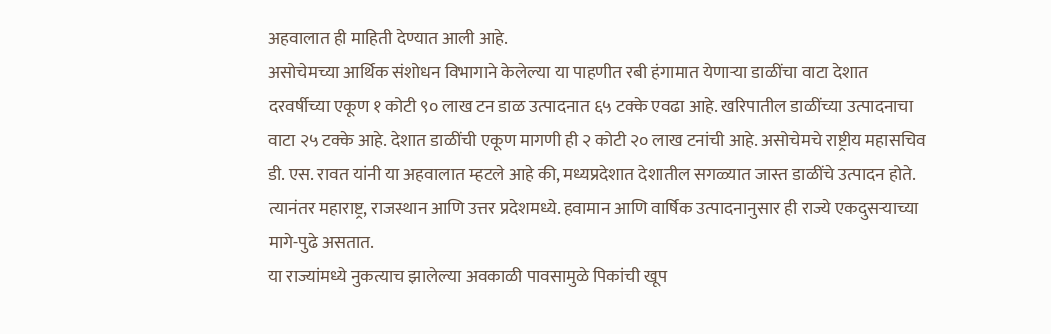अहवालात ही माहिती देण्यात आली आहे.
असोचेमच्या आर्थिक संशोधन विभागाने केलेल्या या पाहणीत रबी हंगामात येणाऱ्या डाळींचा वाटा देशात दरवर्षीच्या एकूण १ कोटी ९० लाख टन डाळ उत्पादनात ६५ टक्के एवढा आहे. खरिपातील डाळींच्या उत्पादनाचा वाटा २५ टक्के आहे. देशात डाळींची एकूण मागणी ही २ कोटी २० लाख टनांची आहे. असोचेमचे राष्ट्रीय महासचिव डी. एस. रावत यांनी या अहवालात म्हटले आहे की, मध्यप्रदेशात देशातील सगळ्यात जास्त डाळींचे उत्पादन होते. त्यानंतर महाराष्ट्र, राजस्थान आणि उत्तर प्रदेशमध्ये. हवामान आणि वार्षिक उत्पादनानुसार ही राज्ये एकदुसऱ्याच्या मागे-पुढे असतात.
या राज्यांमध्ये नुकत्याच झालेल्या अवकाळी पावसामुळे पिकांची खूप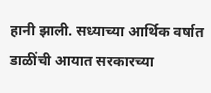हानी झाली. सध्याच्या आर्थिक वर्षात डाळींची आयात सरकारच्या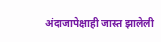अंदाजापेक्षाही जास्त झालेली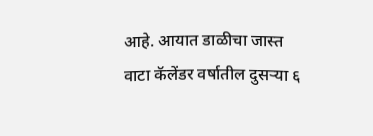आहे. आयात डाळीचा जास्त वाटा कॅलेंडर वर्षातील दुसऱ्या ६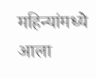महिन्यांमध्ये आला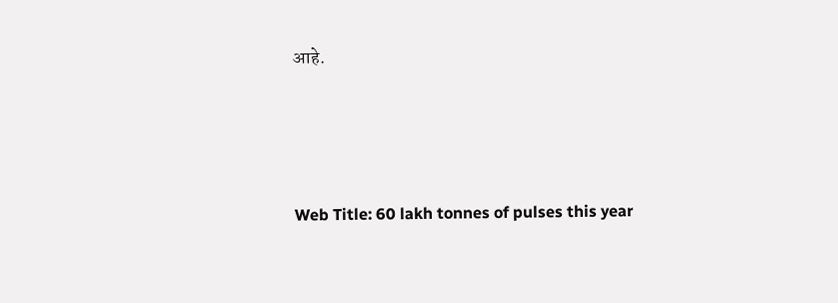आहे.




Web Title: 60 lakh tonnes of pulses this year